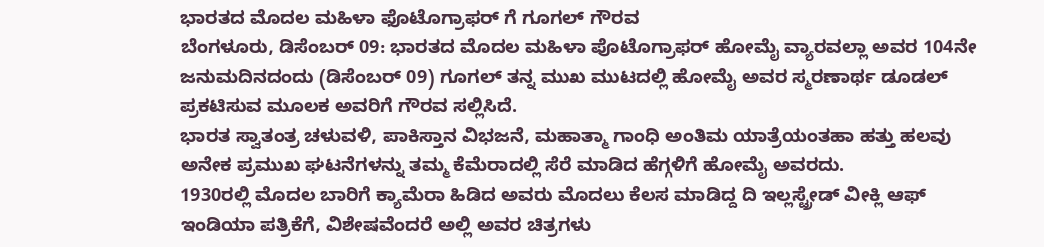ಭಾರತದ ಮೊದಲ ಮಹಿಳಾ ಫೊಟೊಗ್ರಾಫರ್ ಗೆ ಗೂಗಲ್ ಗೌರವ
ಬೆಂಗಳೂರು, ಡಿಸೆಂಬರ್ 09: ಭಾರತದ ಮೊದಲ ಮಹಿಳಾ ಪೊಟೊಗ್ರಾಫರ್ ಹೋಮೈ ವ್ಯಾರವಲ್ಲಾ ಅವರ 104ನೇ ಜನುಮದಿನದಂದು (ಡಿಸೆಂಬರ್ 09) ಗೂಗಲ್ ತನ್ನ ಮುಖ ಮುಟದಲ್ಲಿ ಹೋಮೈ ಅವರ ಸ್ಮರಣಾರ್ಥ ಡೂಡಲ್ ಪ್ರಕಟಿಸುವ ಮೂಲಕ ಅವರಿಗೆ ಗೌರವ ಸಲ್ಲಿಸಿದೆ.
ಭಾರತ ಸ್ವಾತಂತ್ರ ಚಳುವಳಿ, ಪಾಕಿಸ್ತಾನ ವಿಭಜನೆ, ಮಹಾತ್ಮಾ ಗಾಂಧಿ ಅಂತಿಮ ಯಾತ್ರೆಯಂತಹಾ ಹತ್ತು ಹಲವು ಅನೇಕ ಪ್ರಮುಖ ಘಟನೆಗಳನ್ನು ತಮ್ಮ ಕೆಮೆರಾದಲ್ಲಿ ಸೆರೆ ಮಾಡಿದ ಹೆಗ್ಗಳಿಗೆ ಹೋಮೈ ಅವರದು.
1930ರಲ್ಲಿ ಮೊದಲ ಬಾರಿಗೆ ಕ್ಯಾಮೆರಾ ಹಿಡಿದ ಅವರು ಮೊದಲು ಕೆಲಸ ಮಾಡಿದ್ದ ದಿ ಇಲ್ಲಸ್ಟ್ರೇಡ್ ವೀಕ್ಲಿ ಆಫ್ ಇಂಡಿಯಾ ಪತ್ರಿಕೆಗೆ, ವಿಶೇಷವೆಂದರೆ ಅಲ್ಲಿ ಅವರ ಚಿತ್ರಗಳು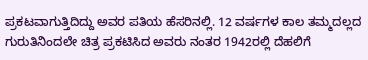ಪ್ರಕಟವಾಗುತ್ತಿದಿದ್ದು ಅವರ ಪತಿಯ ಹೆಸರಿನಲ್ಲಿ. 12 ವರ್ಷಗಳ ಕಾಲ ತಮ್ಮದಲ್ಲದ ಗುರುತಿನಿಂದಲೇ ಚಿತ್ರ ಪ್ರಕಟಿಸಿದ ಅವರು ನಂತರ 1942ರಲ್ಲಿ ದೆಹಲಿಗೆ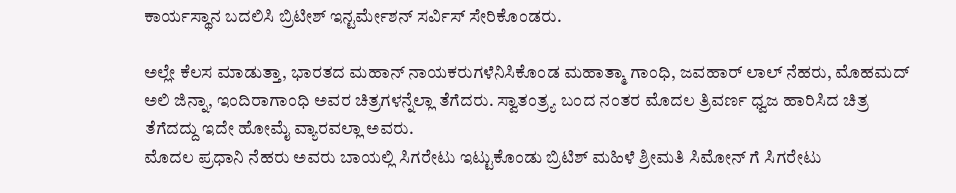ಕಾರ್ಯಸ್ಥಾನ ಬದಲಿಸಿ ಬ್ರಿಟೀಶ್ ಇನ್ಟರ್ಮೇಶನ್ ಸರ್ವಿಸ್ ಸೇರಿಕೊಂಡರು.

ಅಲ್ಲೇ ಕೆಲಸ ಮಾಡುತ್ತಾ, ಭಾರತದ ಮಹಾನ್ ನಾಯಕರುಗಳೆನಿಸಿಕೊಂಡ ಮಹಾತ್ಮಾ ಗಾಂಧಿ, ಜವಹಾರ್ ಲಾಲ್ ನೆಹರು, ಮೊಹಮದ್ ಅಲಿ ಜಿನ್ನಾ, ಇಂದಿರಾಗಾಂಧಿ ಅವರ ಚಿತ್ರಗಳನ್ನೆಲ್ಲಾ ತೆಗೆದರು. ಸ್ವಾತಂತ್ರ್ಯ ಬಂದ ನಂತರ ಮೊದಲ ತ್ರಿವರ್ಣ ಧ್ವಜ ಹಾರಿಸಿದ ಚಿತ್ರ ತೆಗೆದದ್ದು ಇದೇ ಹೋಮೈ ವ್ಯಾರವಲ್ಲಾ ಅವರು.
ಮೊದಲ ಪ್ರಧಾನಿ ನೆಹರು ಅವರು ಬಾಯಲ್ಲಿ ಸಿಗರೇಟು ಇಟ್ಟುಕೊಂಡು ಬ್ರಿಟಿಶ್ ಮಹಿಳೆ ಶ್ರೀಮತಿ ಸಿಮೋನ್ ಗೆ ಸಿಗರೇಟು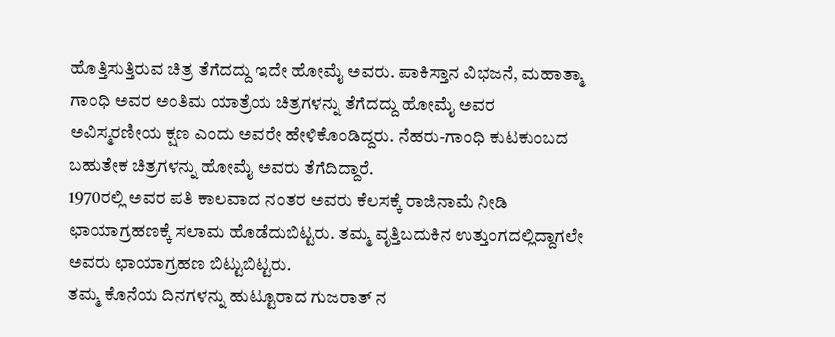ಹೊತ್ತಿಸುತ್ತಿರುವ ಚಿತ್ರ ತೆಗೆದದ್ದು ಇದೇ ಹೋಮೈ ಅವರು. ಪಾಕಿಸ್ತಾನ ವಿಭಜನೆ, ಮಹಾತ್ಮಾ ಗಾಂಧಿ ಅವರ ಅಂತಿಮ ಯಾತ್ರೆಯ ಚಿತ್ರಗಳನ್ನು ತೆಗೆದದ್ದು ಹೋಮೈ ಅವರ ಅವಿಸ್ಮರಣೀಯ ಕ್ಷಣ ಎಂದು ಅವರೇ ಹೇಳಿಕೊಂಡಿದ್ದರು. ನೆಹರು-ಗಾಂಧಿ ಕುಟಕುಂಬದ ಬಹುತೇಕ ಚಿತ್ರಗಳನ್ನು ಹೋಮೈ ಅವರು ತೆಗೆದಿದ್ದಾರೆ.
1970ರಲ್ಲಿ ಅವರ ಪತಿ ಕಾಲವಾದ ನಂತರ ಅವರು ಕೆಲಸಕ್ಕೆ ರಾಜಿನಾಮೆ ನೀಡಿ ಛಾಯಾಗ್ರಹಣಕ್ಕೆ ಸಲಾಮ ಹೊಡೆದುಬಿಟ್ಟರು. ತಮ್ಮ ವೃತ್ತಿಬದುಕಿನ ಉತ್ತುಂಗದಲ್ಲಿದ್ದಾಗಲೇ ಅವರು ಛಾಯಾಗ್ರಹಣ ಬಿಟ್ಟುಬಿಟ್ಟರು.
ತಮ್ಮ ಕೊನೆಯ ದಿನಗಳನ್ನು ಹುಟ್ಟೂರಾದ ಗುಜರಾತ್ ನ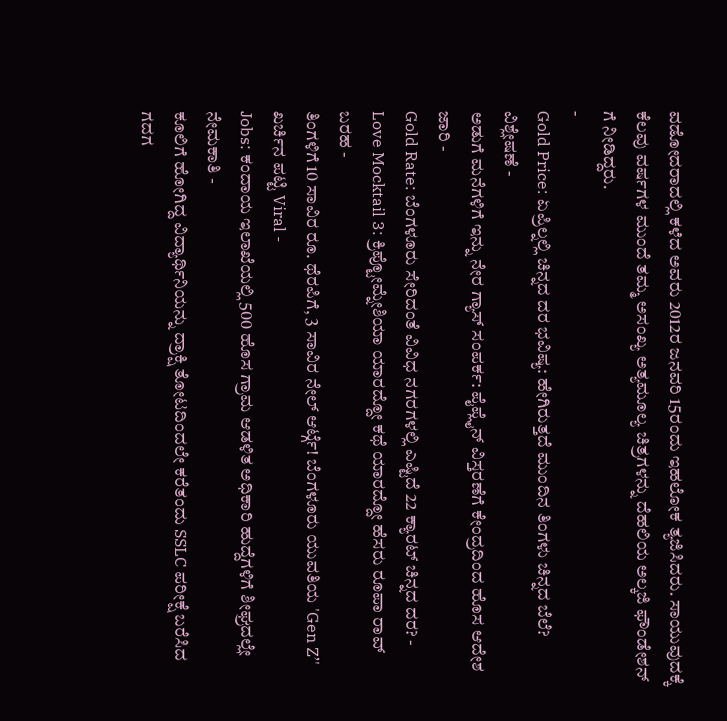ವಡೋದರಾದಲ್ಲಿ ಕಳೆದ ಅವರು 2012ರ ಜನವರಿ 15ರಂದು ಇಹಲೋಕ ತ್ಯಜಿಸಿದರು. ಸಾಯುವುದಕ್ಕೆ ಕೆಲವು ವರ್ಷಗಳ ಮುಂದೆ ತಮ್ಮ ಅಸಂಖ್ಯ ಅತ್ಯಮೂಲ್ಯ ಚಿತ್ರಗಳನ್ನು ದೆಹಲಿಯ ಅಲ್ಕಜಿ ಫೌಂಡೇಶನ್ ಗೆ ನೀಡಿದ್ದರು.
-
Gold Price: ಏಪ್ರಿಲ್ನಲ್ಲಿ ಚಿನ್ನದ ದರ ಭವಿಷ್ಯ: ಹೇಗಿರುತ್ತದೆ ಮುಂದಿನ ತಿಂಗಳು ಚಿನ್ನದ ಬೆಲೆ? ವಿಶ್ಲೇಷಣೆ -
ಅಡುಗೆ ಮನೆಗಳಿಗೆ ಇನ್ನು ನೇರ ಗ್ಯಾಸ್ ಸಂಪರ್ಕ: ಪೈಪ್ಲೈನ್ ವಿಸ್ತರಣೆಗೆ ಕೇಂದ್ರದಿಂದ ಹೊಸ ಆದೇಶ ಜಾರಿ -
Gold Rate: ಬೆಂಗಳೂರು ಸೇರಿದಂತೆ ವಿವಿಧ ನಗರಗಳಲ್ಲಿ ಎಷ್ಟಿದೆ 22 ಕ್ಯಾರಟ್ ಚಿನ್ನದ ದರ? -
Love Mocktail 3: ಕ್ರಿಪ್ಟೋಮ್ನೇಶಿಯಾ ಯಾರದ್ದೋ ಕಥೆ ಯಾರದ್ದೋ ಹೆಸರು ರೂಪಾ ರಾವ್ ಬರಹ -
ತಿಂಗಳಿಗೆ 10 ಸಾವಿರ ರೂ. ಥೆರಪಿಗೆ, 3 ಸಾವಿರ ನೇಲ್ ಆರ್ಟ್ಗೆ! ಬೆಂಗಳೂರು ಯುವತಿಯ 'Gen Z’' ಖರ್ಚಿನ ಪಟ್ಟಿ Viral -
Jobs: ಕಂದಾಯ ಇಲಾಖೆಯಲ್ಲಿ 500 ಹೊಸ ಗ್ರಾಮ ಆಡಳಿತ ಅಧಿಕಾರಿ ಹುದ್ದೆಗಳಿಗೆ ಶೀಘ್ರದಲ್ಲೇ ನೇಮಕಾತಿ -
ಕೂಲಿಗೆ ಹೋಗಿದ್ದ ವಿದ್ಯಾರ್ಥಿನಿಯನ್ನು ದ್ರಾಕ್ಷಿ ತೋಟದಿಂದಲೇ ಕರೆತಂದು SSLC ಪರೀಕ್ಷೆ ಬರೆಸಿದ ಗದಗ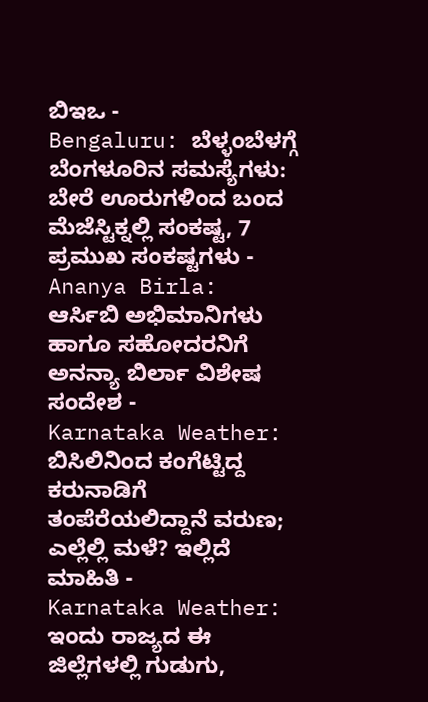ಬಿಇಒ -
Bengaluru: ಬೆಳ್ಳಂಬೆಳಗ್ಗೆ ಬೆಂಗಳೂರಿನ ಸಮಸ್ಯೆಗಳು: ಬೇರೆ ಊರುಗಳಿಂದ ಬಂದ ಮೆಜೆಸ್ಟಿಕ್ನಲ್ಲಿ ಸಂಕಷ್ಟ, 7 ಪ್ರಮುಖ ಸಂಕಷ್ಟಗಳು -
Ananya Birla: ಆರ್ಸಿಬಿ ಅಭಿಮಾನಿಗಳು ಹಾಗೂ ಸಹೋದರನಿಗೆ ಅನನ್ಯಾ ಬಿರ್ಲಾ ವಿಶೇಷ ಸಂದೇಶ -
Karnataka Weather: ಬಿಸಿಲಿನಿಂದ ಕಂಗೆಟ್ಟಿದ್ದ ಕರುನಾಡಿಗೆ ತಂಪೆರೆಯಲಿದ್ದಾನೆ ವರುಣ; ಎಲ್ಲೆಲ್ಲಿ ಮಳೆ? ಇಲ್ಲಿದೆ ಮಾಹಿತಿ -
Karnataka Weather: ಇಂದು ರಾಜ್ಯದ ಈ ಜಿಲ್ಲೆಗಳಲ್ಲಿ ಗುಡುಗು,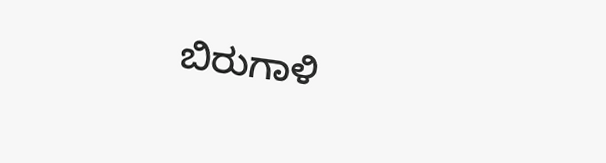ಬಿರುಗಾಳಿ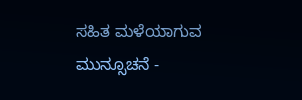ಸಹಿತ ಮಳೆಯಾಗುವ ಮುನ್ಸೂಚನೆ -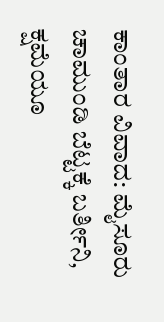ಕಾಂತಾರ ವಿವಾದ: ಮೈಸೂರು ಚಾಮುಂಡಿ ಬೆಟ್ಟಕ್ಕೆ ಬರ್ತೀನಿ, ಕ್ಷಮೆಯೂ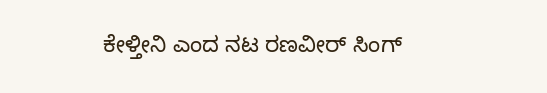ಕೇಳ್ತೀನಿ ಎಂದ ನಟ ರಣವೀರ್ ಸಿಂಗ್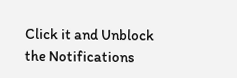Click it and Unblock the Notifications